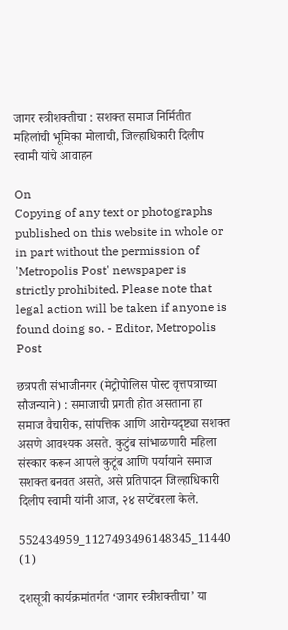जागर स्त्रीशक्तीचा : सशक्त समाज निर्मितीत महिलांची भूमिका मोलाची, जिल्हाधिकारी दिलीप स्वामी यांचे आवाहन

On
Copying of any text or photographs published on this website in whole or in part without the permission of 'Metropolis Post' newspaper is strictly prohibited. Please note that legal action will be taken if anyone is found doing so. - Editor, Metropolis Post

छत्रपती संभाजीनगर (मेट्रोपोलिस पोस्ट वृत्तपत्राच्या सौजन्याने) : समाजाची प्रगती होत असताना हा समाज वैचारीक, सांपत्तिक आणि आरोग्यदृष्ट्या सशक्त असणे आवश्यक असते. कुटुंब सांभाळणारी महिला संस्कार करून आपले कुटूंब आणि पर्यायाने समाज सशक्त बनवत असते, असे प्रतिपादन जिल्हाधिकारी दिलीप स्वामी यांनी आज, २४ सप्टेंबरला केले.

552434959_1127493496148345_11440 (1)

दशसूत्री कार्यक्रमांतर्गत ‘जागर स्त्रीशक्तीचा’ या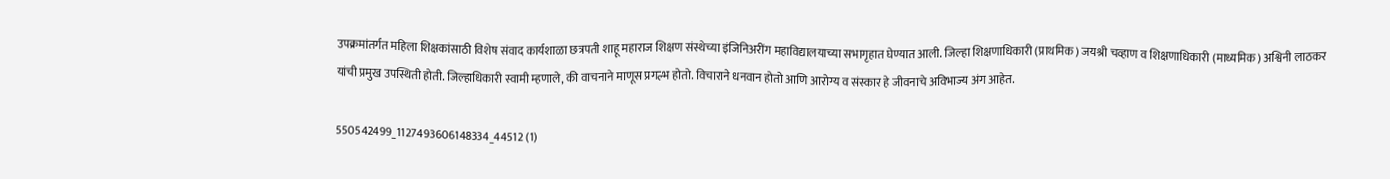उपक्रमांतर्गत महिला शिक्षकांसाठी विशेष संवाद कार्यशाळा छत्रपती शाहू महाराज शिक्षण संस्थेच्या इंजिनिअरींग महाविद्यालयाच्या सभागृहात घेण्यात आली. जिल्हा शिक्षणाधिकारी (प्राथमिक) जयश्री चव्हाण व शिक्षणाधिकारी (माध्यमिक) अश्विनी लाठकर यांची प्रमुख उपस्थिती होती. जिल्हाधिकारी स्वामी म्हणाले, की वाचनाने माणूस प्रगल्भ होतो. विचाराने धनवान होतो आणि आरोग्य व संस्कार हे जीवनाचे अविभाज्य अंग आहेत.

550542499_1127493606148334_44512 (1)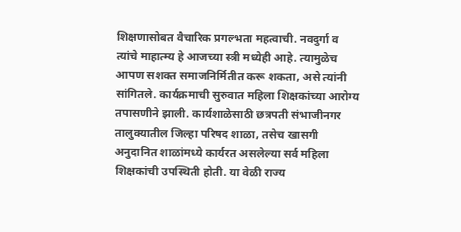शिक्षणासोबत वैचारिक प्रगल्भता महत्वाची. नवदुर्गा व त्यांचे माहात्म्य हे आजच्या स्त्री मध्येही आहे. त्यामुळेच आपण सशक्त समाजनिर्मितीत करू शकता, असे त्यांनी सांगितले. कार्यक्रमाची सुरुवात महिला शिक्षकांच्या आरोग्य तपासणीने झाली. कार्यशाळेसाठी छत्रपती संभाजीनगर तालुक्यातील जिल्हा परिषद शाळा, तसेच खासगी अनुदानित शाळांमध्ये कार्यरत असलेल्या सर्व महिला शिक्षकांची उपस्थिती होती. या वेळी राज्य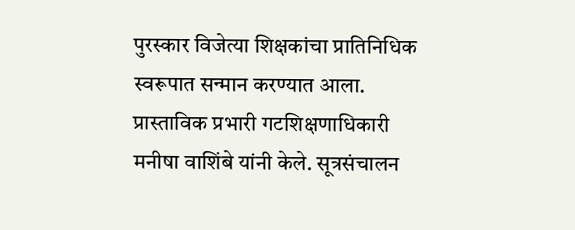पुरस्कार विजेत्या शिक्षकांचा प्रातिनिधिक स्वरूपात सन्मान करण्यात आला. प्रास्ताविक प्रभारी गटशिक्षणाधिकारी मनीषा वाशिंबे यांनी केले. सूत्रसंचालन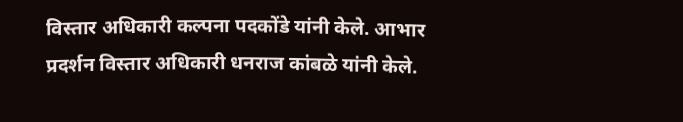विस्तार अधिकारी कल्पना पदकोंडे यांनी केले. आभार प्रदर्शन विस्तार अधिकारी धनराज कांबळे यांनी केले.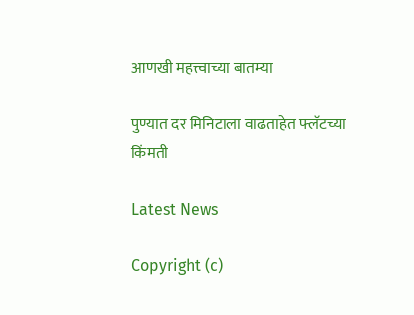आणखी महत्त्वाच्या बातम्या

पुण्यात दर मिनिटाला वाढताहेत फ्‍लॅटच्या किंमती

Latest News

Copyright (c)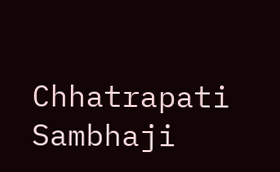Chhatrapati Sambhaji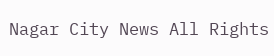Nagar City News All Rights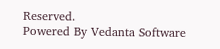Reserved.
Powered By Vedanta Software